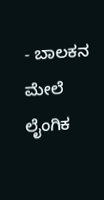- ಬಾಲಕನ ಮೇಲೆ ಲೈಂಗಿಕ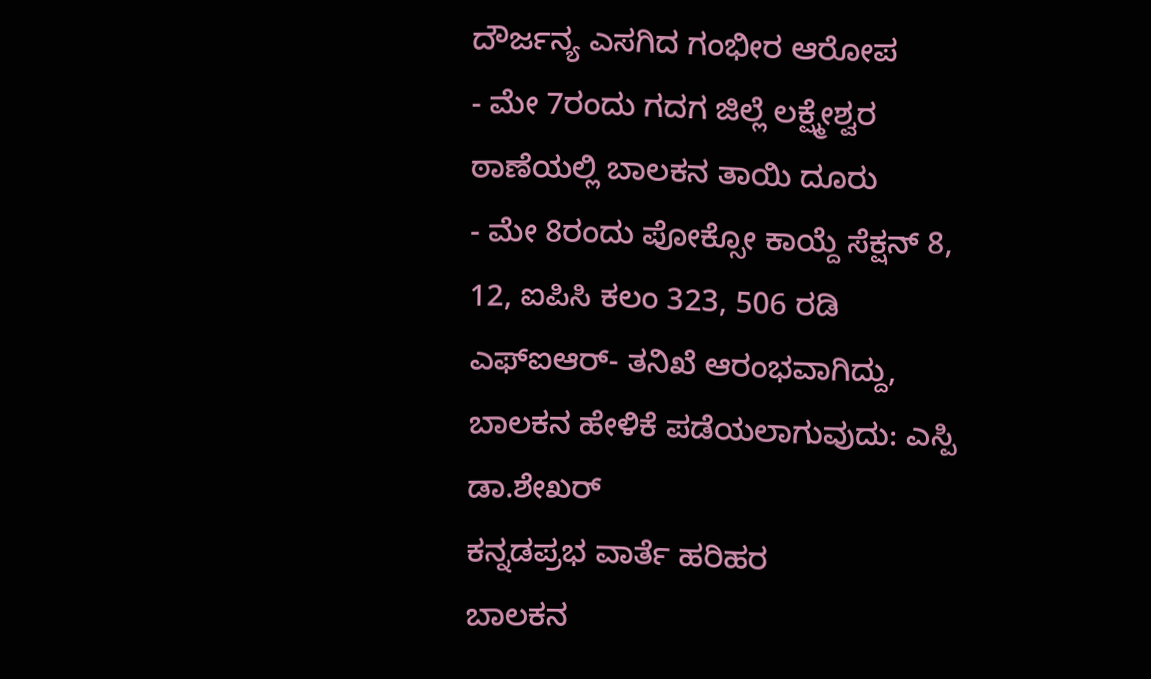ದೌರ್ಜನ್ಯ ಎಸಗಿದ ಗಂಭೀರ ಆರೋಪ
- ಮೇ 7ರಂದು ಗದಗ ಜಿಲ್ಲೆ ಲಕ್ಷ್ಮೇಶ್ವರ ಠಾಣೆಯಲ್ಲಿ ಬಾಲಕನ ತಾಯಿ ದೂರು
- ಮೇ 8ರಂದು ಪೋಕ್ಸೋ ಕಾಯ್ದೆ ಸೆಕ್ಷನ್ 8, 12, ಐಪಿಸಿ ಕಲಂ 323, 506 ರಡಿ ಎಫ್ಐಆರ್- ತನಿಖೆ ಆರಂಭವಾಗಿದ್ದು, ಬಾಲಕನ ಹೇಳಿಕೆ ಪಡೆಯಲಾಗುವುದು: ಎಸ್ಪಿ ಡಾ.ಶೇಖರ್
ಕನ್ನಡಪ್ರಭ ವಾರ್ತೆ ಹರಿಹರ
ಬಾಲಕನ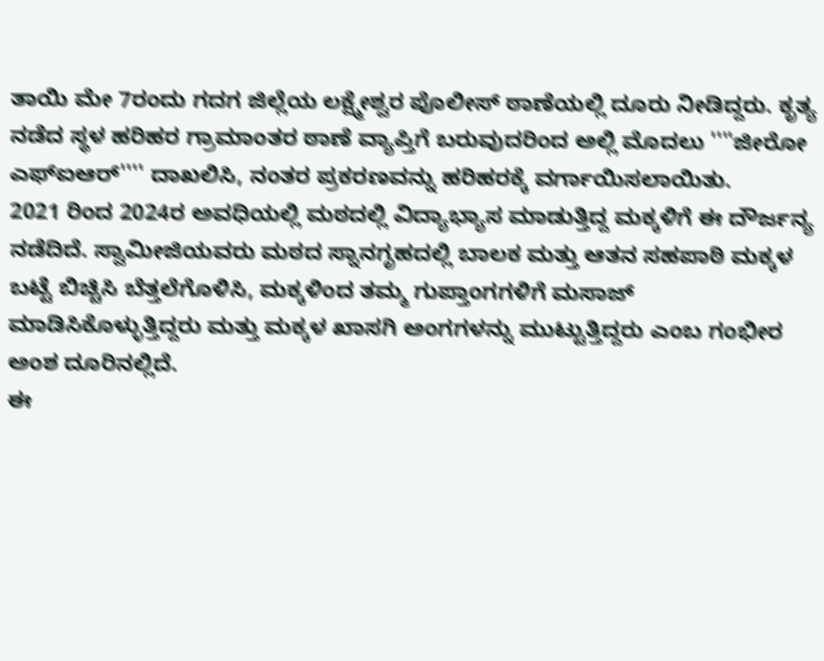ತಾಯಿ ಮೇ 7ರಂದು ಗದಗ ಜಿಲ್ಲೆಯ ಲಕ್ಷ್ಮೇಶ್ವರ ಪೊಲೀಸ್ ಠಾಣೆಯಲ್ಲಿ ದೂರು ನೀಡಿದ್ದರು. ಕೃತ್ಯ ನಡೆದ ಸ್ಥಳ ಹರಿಹರ ಗ್ರಾಮಾಂತರ ಠಾಣೆ ವ್ಯಾಪ್ತಿಗೆ ಬರುವುದರಿಂದ ಅಲ್ಲಿ ಮೊದಲು ''''ಜೀರೋ ಎಫ್ಐಆರ್'''' ದಾಖಲಿಸಿ, ನಂತರ ಪ್ರಕರಣವನ್ನು ಹರಿಹರಕ್ಕೆ ವರ್ಗಾಯಿಸಲಾಯಿತು.
2021 ರಿಂದ 2024ರ ಅವಧಿಯಲ್ಲಿ ಮಠದಲ್ಲಿ ವಿದ್ಯಾಭ್ಯಾಸ ಮಾಡುತ್ತಿದ್ದ ಮಕ್ಕಳಿಗೆ ಈ ದೌರ್ಜನ್ಯ ನಡೆದಿದೆ. ಸ್ವಾಮೀಜಿಯವರು ಮಠದ ಸ್ನಾನಗೃಹದಲ್ಲಿ ಬಾಲಕ ಮತ್ತು ಆತನ ಸಹಪಾಠಿ ಮಕ್ಕಳ ಬಟ್ಟೆ ಬಿಚ್ಚಿಸಿ ಬೆತ್ತಲೆಗೊಳಿಸಿ, ಮಕ್ಕಳಿಂದ ತಮ್ಮ ಗುಪ್ತಾಂಗಗಳಿಗೆ ಮಸಾಜ್ ಮಾಡಿಸಿಕೊಳ್ಳುತ್ತಿದ್ದರು ಮತ್ತು ಮಕ್ಕಳ ಖಾಸಗಿ ಅಂಗಗಳನ್ನು ಮುಟ್ಟುತ್ತಿದ್ದರು ಎಂಬ ಗಂಭೀರ ಅಂಶ ದೂರಿನಲ್ಲಿದೆ.
ಈ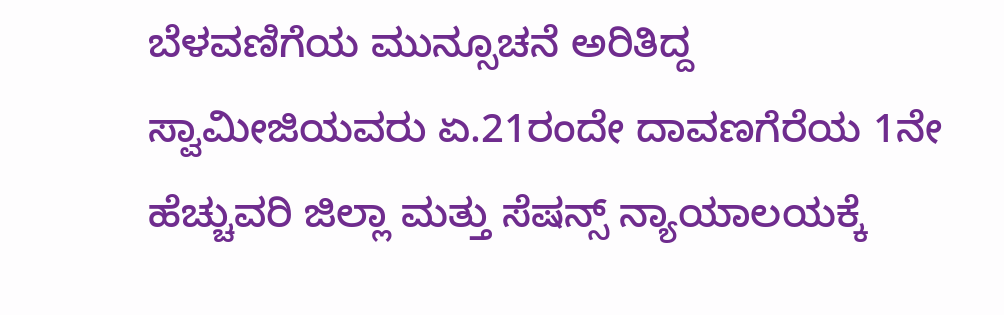ಬೆಳವಣಿಗೆಯ ಮುನ್ಸೂಚನೆ ಅರಿತಿದ್ದ ಸ್ವಾಮೀಜಿಯವರು ಏ.21ರಂದೇ ದಾವಣಗೆರೆಯ 1ನೇ ಹೆಚ್ಚುವರಿ ಜಿಲ್ಲಾ ಮತ್ತು ಸೆಷನ್ಸ್ ನ್ಯಾಯಾಲಯಕ್ಕೆ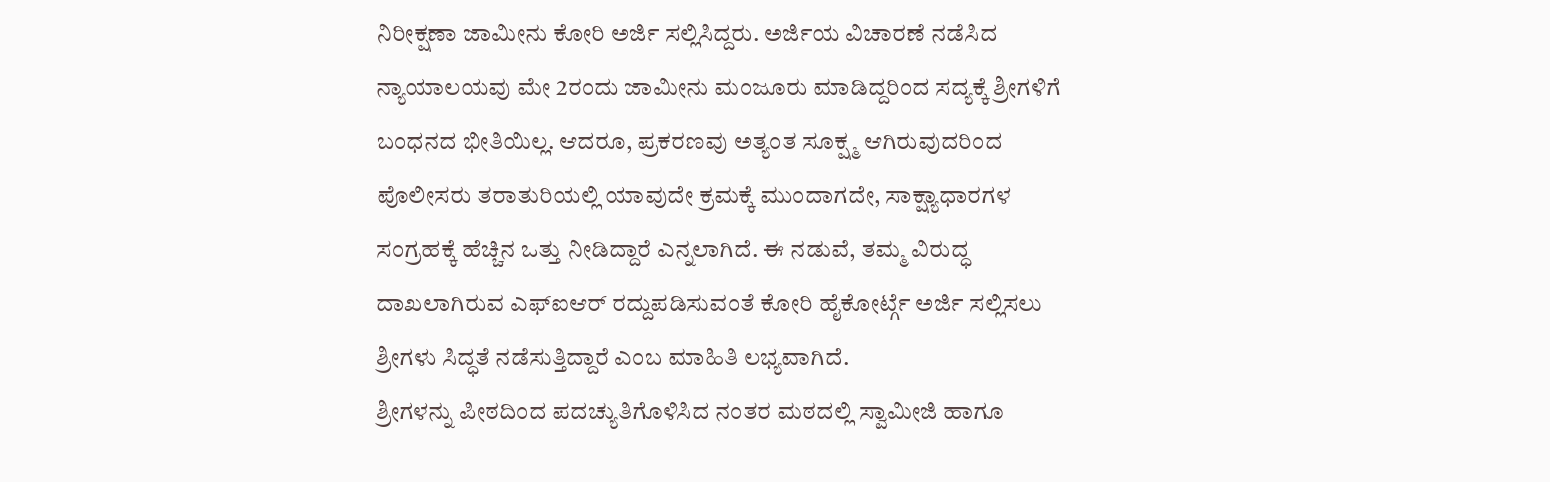ನಿರೀಕ್ಷಣಾ ಜಾಮೀನು ಕೋರಿ ಅರ್ಜಿ ಸಲ್ಲಿಸಿದ್ದರು. ಅರ್ಜಿಯ ವಿಚಾರಣೆ ನಡೆಸಿದ ನ್ಯಾಯಾಲಯವು ಮೇ 2ರಂದು ಜಾಮೀನು ಮಂಜೂರು ಮಾಡಿದ್ದರಿಂದ ಸದ್ಯಕ್ಕೆ ಶ್ರೀಗಳಿಗೆ ಬಂಧನದ ಭೀತಿಯಿಲ್ಲ. ಆದರೂ, ಪ್ರಕರಣವು ಅತ್ಯಂತ ಸೂಕ್ಷ್ಮ ಆಗಿರುವುದರಿಂದ ಪೊಲೀಸರು ತರಾತುರಿಯಲ್ಲಿ ಯಾವುದೇ ಕ್ರಮಕ್ಕೆ ಮುಂದಾಗದೇ, ಸಾಕ್ಷ್ಯಾಧಾರಗಳ ಸಂಗ್ರಹಕ್ಕೆ ಹೆಚ್ಚಿನ ಒತ್ತು ನೀಡಿದ್ದಾರೆ ಎನ್ನಲಾಗಿದೆ. ಈ ನಡುವೆ, ತಮ್ಮ ವಿರುದ್ಧ ದಾಖಲಾಗಿರುವ ಎಫ್ಐಆರ್ ರದ್ದುಪಡಿಸುವಂತೆ ಕೋರಿ ಹೈಕೋರ್ಟ್ಗೆ ಅರ್ಜಿ ಸಲ್ಲಿಸಲು ಶ್ರೀಗಳು ಸಿದ್ಧತೆ ನಡೆಸುತ್ತಿದ್ದಾರೆ ಎಂಬ ಮಾಹಿತಿ ಲಭ್ಯವಾಗಿದೆ.
ಶ್ರೀಗಳನ್ನು ಪೀಠದಿಂದ ಪದಚ್ಯುತಿಗೊಳಿಸಿದ ನಂತರ ಮಠದಲ್ಲಿ ಸ್ವಾಮೀಜಿ ಹಾಗೂ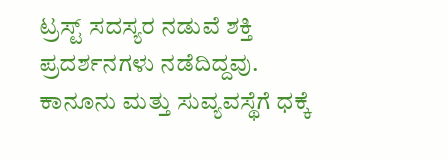ಟ್ರಸ್ಟ್ ಸದಸ್ಯರ ನಡುವೆ ಶಕ್ತಿ ಪ್ರದರ್ಶನಗಳು ನಡೆದಿದ್ದವು. ಕಾನೂನು ಮತ್ತು ಸುವ್ಯವಸ್ಥೆಗೆ ಧಕ್ಕೆ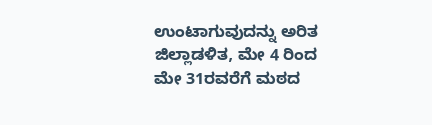ಉಂಟಾಗುವುದನ್ನು ಅರಿತ ಜಿಲ್ಲಾಡಳಿತ, ಮೇ 4 ರಿಂದ ಮೇ 31ರವರೆಗೆ ಮಠದ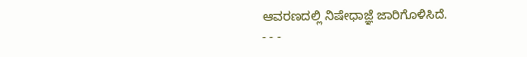ಆವರಣದಲ್ಲಿ ನಿಷೇಧಾಜ್ಞೆ ಜಾರಿಗೊಳಿಸಿದೆ.
- - -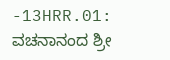-13HRR.01: ವಚನಾನಂದ ಶ್ರೀ